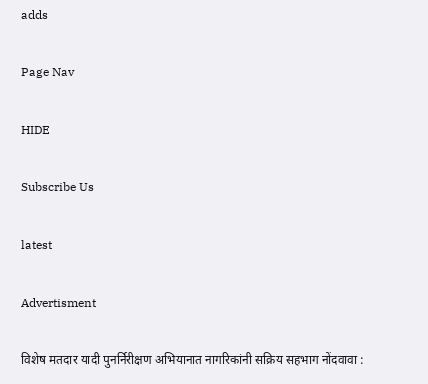adds

Page Nav

HIDE

Subscribe Us

latest

Advertisment

विशेष मतदार यादी पुनर्निरीक्षण अभियानात नागरिकांनी सक्रिय सहभाग नोंदवावा :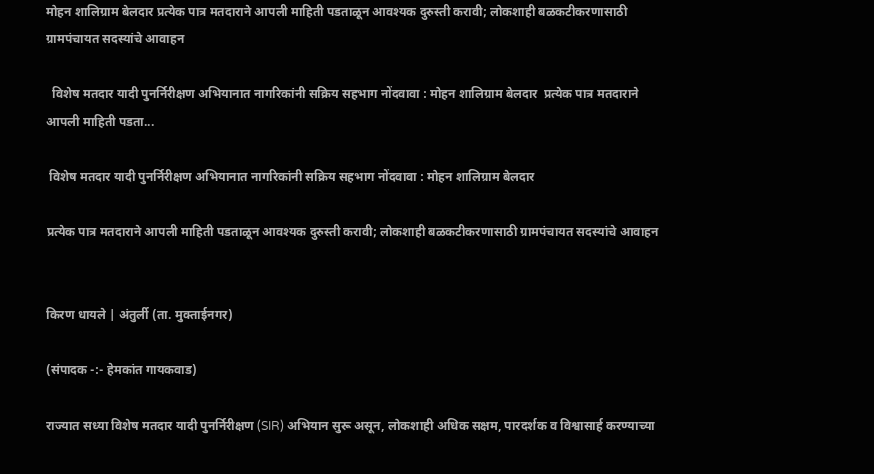मोहन शालिग्राम बेलदार प्रत्येक पात्र मतदाराने आपली माहिती पडताळून आवश्यक दुरुस्ती करावी; लोकशाही बळकटीकरणासाठी ग्रामपंचायत सदस्यांचे आवाहन

  विशेष मतदार यादी पुनर्निरीक्षण अभियानात नागरिकांनी सक्रिय सहभाग नोंदवावा : मोहन शालिग्राम बेलदार  प्रत्येक पात्र मतदाराने आपली माहिती पडता...

 विशेष मतदार यादी पुनर्निरीक्षण अभियानात नागरिकांनी सक्रिय सहभाग नोंदवावा : मोहन शालिग्राम बेलदार

प्रत्येक पात्र मतदाराने आपली माहिती पडताळून आवश्यक दुरुस्ती करावी; लोकशाही बळकटीकरणासाठी ग्रामपंचायत सदस्यांचे आवाहन


किरण धायले | अंतुर्ली (ता. मुक्ताईनगर)

(संपादक -:- हेमकांत गायकवाड)

राज्यात सध्या विशेष मतदार यादी पुनर्निरीक्षण (SIR) अभियान सुरू असून, लोकशाही अधिक सक्षम, पारदर्शक व विश्वासार्ह करण्याच्या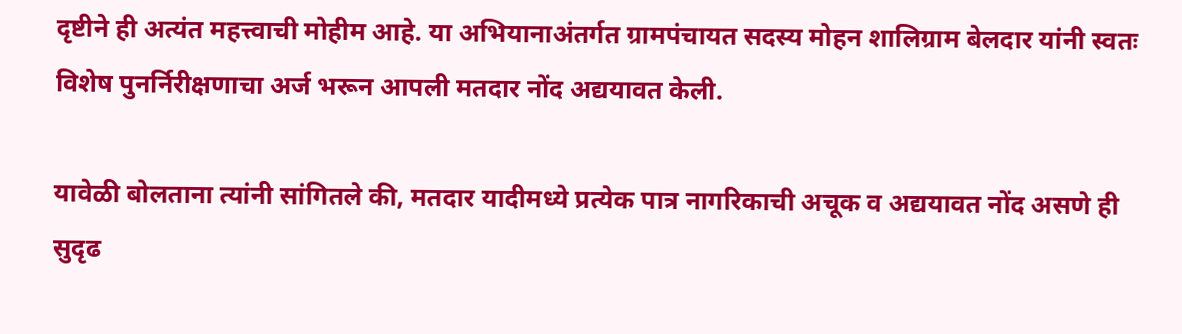दृष्टीने ही अत्यंत महत्त्वाची मोहीम आहे. या अभियानाअंतर्गत ग्रामपंचायत सदस्य मोहन शालिग्राम बेलदार यांनी स्वतः विशेष पुनर्निरीक्षणाचा अर्ज भरून आपली मतदार नोंद अद्ययावत केली.

यावेळी बोलताना त्यांनी सांगितले की, मतदार यादीमध्ये प्रत्येक पात्र नागरिकाची अचूक व अद्ययावत नोंद असणे ही सुदृढ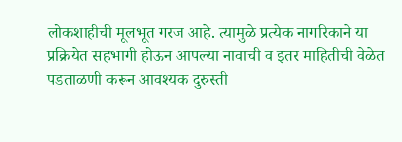लोकशाहीची मूलभूत गरज आहे. त्यामुळे प्रत्येक नागरिकाने या प्रक्रियेत सहभागी होऊन आपल्या नावाची व इतर माहितीची वेळेत पडताळणी करून आवश्यक दुरुस्ती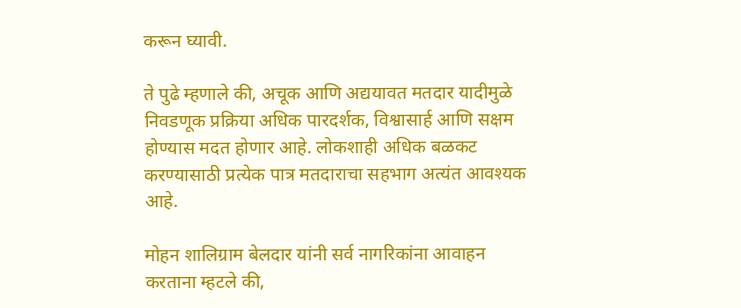करून घ्यावी.

ते पुढे म्हणाले की, अचूक आणि अद्ययावत मतदार यादीमुळे निवडणूक प्रक्रिया अधिक पारदर्शक, विश्वासार्ह आणि सक्षम होण्यास मदत होणार आहे. लोकशाही अधिक बळकट करण्यासाठी प्रत्येक पात्र मतदाराचा सहभाग अत्यंत आवश्यक आहे.

मोहन शालिग्राम बेलदार यांनी सर्व नागरिकांना आवाहन करताना म्हटले की,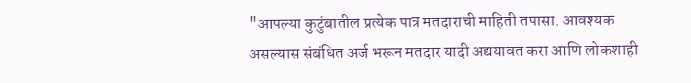"आपल्या कुटुंबातील प्रत्येक पात्र मतदाराची माहिती तपासा. आवश्यक असल्यास संबंधित अर्ज भरून मतदार यादी अद्ययावत करा आणि लोकशाही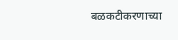बळकटीकरणाच्या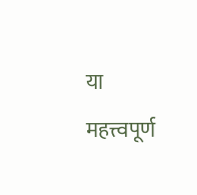या महत्त्वपूर्ण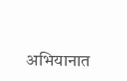अभियानात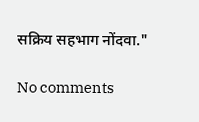सक्रिय सहभाग नोंदवा."

No comments